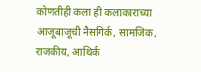कोणतीही कला ही कलाकाराच्या आजूबाजूची नैसगिर्क, सामजिक, राजकीय, आथिर्क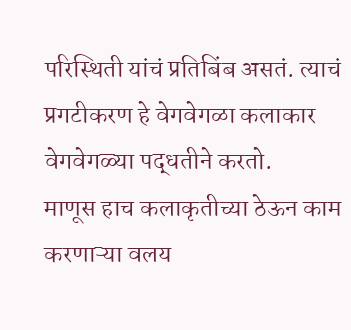परिस्थिती यांचं प्रतिबिंब असतं. त्याचं प्रगटीकरण हे वेगवेगळा कलाकार वेगवेगळ्या पद्धतीने करतो.
माणूस हाच कलाकृतीच्या ठेऊन काम करणाऱ्या वलय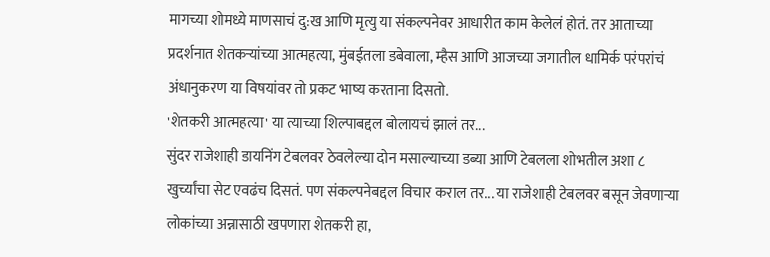मागच्या शोमध्ये माणसाचं दु:ख आणि मृत्यु या संकल्पनेवर आधारीत काम केलेलं होतं. तर आताच्या प्रदर्शनात शेतकऱ्यांच्या आत्महत्या, मुंबईतला डबेवाला, म्हैस आणि आजच्या जगातील धामिर्क परंपरांचं अंधानुकरण या विषयांवर तो प्रकट भाष्य करताना दिसतो.
'शेतकरी आत्महत्या' या त्याच्या शिल्पाबद्दल बोलायचं झालं तर...
सुंदर राजेशाही डायनिंग टेबलवर ठेवलेल्या दोन मसाल्याच्या डब्या आणि टेबलला शोभतील अशा ८ खुर्च्यांचा सेट एवढंच दिसतं. पण संकल्पनेबद्दल विचार कराल तर... या राजेशाही टेबलवर बसून जेवणाऱ्या लोकांच्या अन्नासाठी खपणारा शेतकरी हा,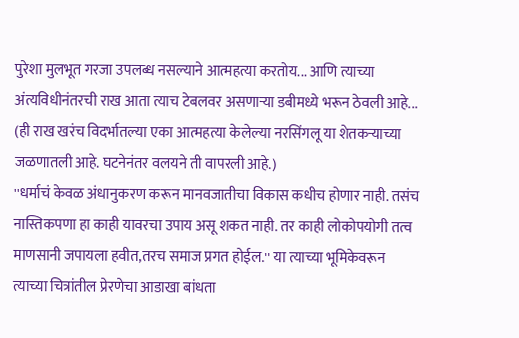पुरेशा मुलभूत गरजा उपलब्ध नसल्याने आत्महत्या करतोय... आणि त्याच्या अंत्यविधीनंतरची राख आता त्याच टेबलवर असणाऱ्या डबीमध्ये भरून ठेवली आहे... (ही राख खरंच विदर्भातल्या एका आत्महत्या केलेल्या नरसिंगलू या शेतकऱ्याच्या जळणातली आहे. घटनेनंतर वलयने ती वापरली आहे.)
''धर्माचं केवळ अंधानुकरण करून मानवजातीचा विकास कधीच होणार नाही. तसंच नास्तिकपणा हा काही यावरचा उपाय असू शकत नाही. तर काही लोकोपयोगी तत्व माणसानी जपायला हवीत,तरच समाज प्रगत होईल.'' या त्याच्या भूमिकेवरून त्याच्या चित्रांतील प्रेरणेचा आडाखा बांधता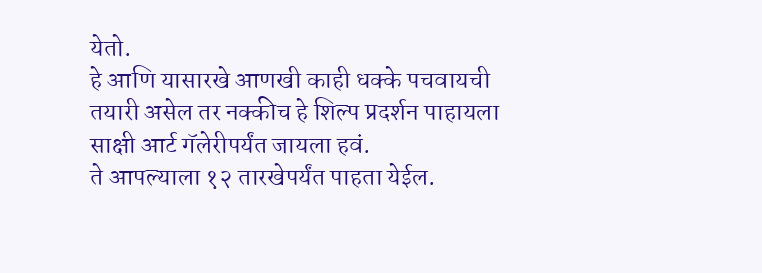येतो.
हे आणि यासारखे आणखी काही धक्के पचवायची तयारी असेल तर नक्कीच हे शिल्प प्रदर्शन पाहायला साक्षी आर्ट गॅलेरीपर्यंत जायला हवं.
ते आपल्याला १२ तारखेपर्यंत पाहता येईल.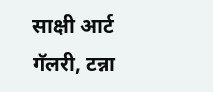साक्षी आर्ट गॅलरी, टन्ना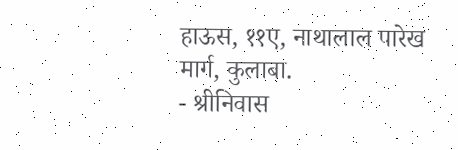हाऊस, ११ए, नाथालाल पारेख मार्ग, कुलाबा.
- श्रीनिवास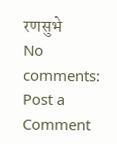रणसुभे
No comments:
Post a Comment